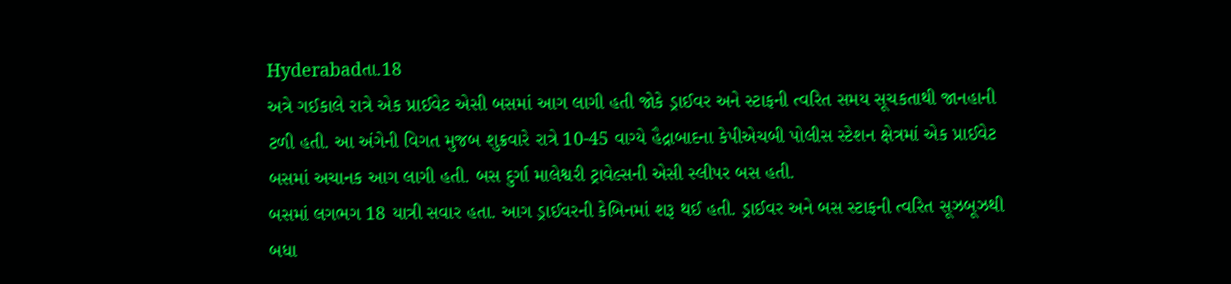Hyderabadતા.18
અત્રે ગઈકાલે રાત્રે એક પ્રાઈવેટ એસી બસમાં આગ લાગી હતી જોકે ડ્રાઈવર અને સ્ટાફની ત્વરિત સમય સૂચકતાથી જાનહાની ટળી હતી. આ અંગેની વિગત મુજબ શુક્રવારે રાત્રે 10-45 વાગ્યે હૈદ્રાબાદના કેપીએચબી પોલીસ સ્ટેશન ક્ષેત્રમાં એક પ્રાઈવેટ બસમાં અચાનક આગ લાગી હતી. બસ દુર્ગા માલેશ્વરી ટ્રાવેલ્સની એસી સ્લીપર બસ હતી.
બસમાં લગભગ 18 યાત્રી સવાર હતા. આગ ડ્રાઈવરની કેબિનમાં શરૂ થઈ હતી. ડ્રાઈવર અને બસ સ્ટાફની ત્વરિત સૂઝબૂઝથી બધા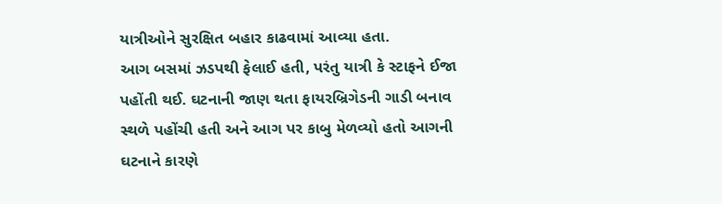યાત્રીઓને સુરક્ષિત બહાર કાઢવામાં આવ્યા હતા.
આગ બસમાં ઝડપથી ફેલાઈ હતી, પરંતુ યાત્રી કે સ્ટાફને ઈજા પહોંતી થઈ. ઘટનાની જાણ થતા ફાયરબ્રિગેડની ગાડી બનાવ સ્થળે પહોંચી હતી અને આગ પર કાબુ મેળવ્યો હતો આગની ઘટનાને કારણે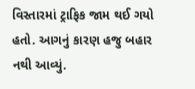વિસ્તારમાં ટ્રાફિક જામ થઈ ગયો હતો. આગનું કારણ હજુ બહાર નથી આવ્યું.